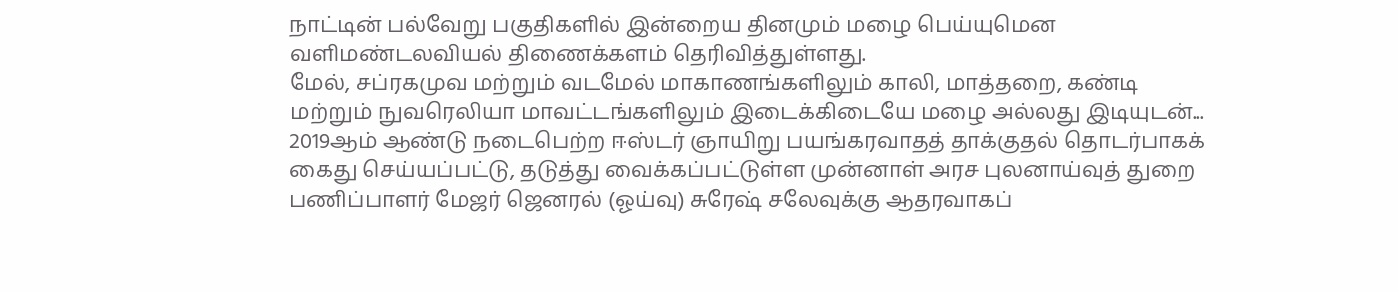நாட்டின் பல்வேறு பகுதிகளில் இன்றைய தினமும் மழை பெய்யுமென வளிமண்டலவியல் திணைக்களம் தெரிவித்துள்ளது.
மேல், சப்ரகமுவ மற்றும் வடமேல் மாகாணங்களிலும் காலி, மாத்தறை, கண்டி மற்றும் நுவரெலியா மாவட்டங்களிலும் இடைக்கிடையே மழை அல்லது இடியுடன்...
2019ஆம் ஆண்டு நடைபெற்ற ஈஸ்டர் ஞாயிறு பயங்கரவாதத் தாக்குதல் தொடர்பாகக் கைது செய்யப்பட்டு, தடுத்து வைக்கப்பட்டுள்ள முன்னாள் அரச புலனாய்வுத் துறை பணிப்பாளர் மேஜர் ஜெனரல் (ஓய்வு) சுரேஷ் சலேவுக்கு ஆதரவாகப்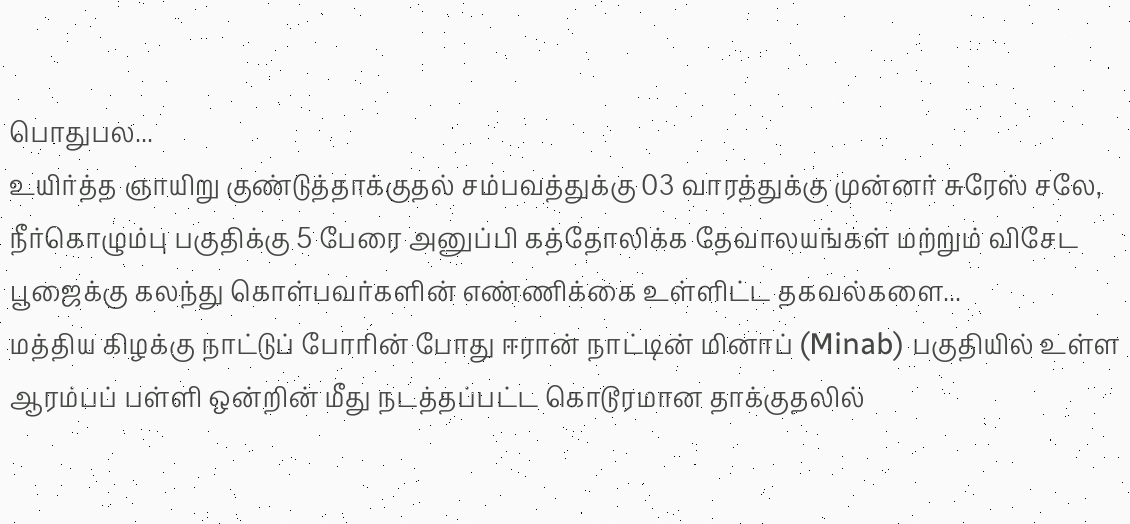பொதுபல...
உயிர்த்த ஞாயிறு குண்டுத்தாக்குதல் சம்பவத்துக்கு 03 வாரத்துக்கு முன்னர் சுரேஸ் சலே, நீர்கொழும்பு பகுதிக்கு 5 பேரை அனுப்பி கத்தோலிக்க தேவாலயங்கள் மற்றும் விசேட பூஜைக்கு கலந்து கொள்பவர்களின் எண்ணிக்கை உள்ளிட்ட தகவல்களை...
மத்திய கிழக்கு நாட்டுப் போரின் போது ஈரான் நாட்டின் மினாப் (Minab) பகுதியில் உள்ள ஆரம்பப் பள்ளி ஒன்றின் மீது நடத்தப்பட்ட கொடூரமான தாக்குதலில்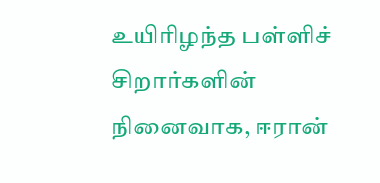உயிரிழந்த பள்ளிச் சிறார்களின் நினைவாக, ஈரான்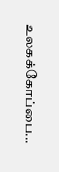உலகக்கோப்பை...